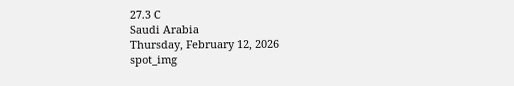27.3 C
Saudi Arabia
Thursday, February 12, 2026
spot_img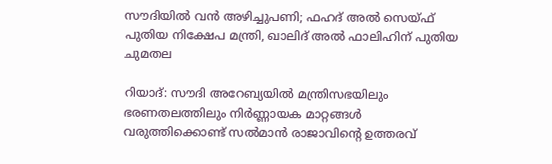സൗദിയിൽ വൻ അഴിച്ചുപണി; ഫഹദ് അൽ സെയ്ഫ് പുതിയ നിക്ഷേപ മന്ത്രി, ഖാലിദ് അൽ ഫാലിഹിന് പുതിയ ചുമതല

റിയാദ്: സൗദി അറേബ്യയിൽ മന്ത്രിസഭയിലും ഭരണതലത്തിലും നിർണ്ണായക മാറ്റങ്ങൾ വരുത്തിക്കൊണ്ട് സൽമാൻ രാജാവിന്റെ ഉത്തരവ്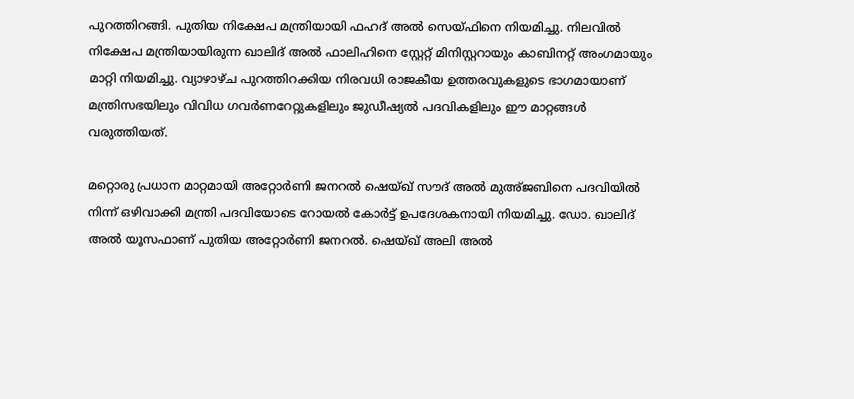പുറത്തിറങ്ങി. പുതിയ നിക്ഷേപ മന്ത്രിയായി ഫഹദ് അൽ സെയ്ഫിനെ നിയമിച്ചു. നിലവിൽ നിക്ഷേപ മന്ത്രിയായിരുന്ന ഖാലിദ് അൽ ഫാലിഹിനെ സ്റ്റേറ്റ് മിനിസ്റ്ററായും കാബിനറ്റ് അംഗമായും മാറ്റി നിയമിച്ചു. വ്യാഴാഴ്ച പുറത്തിറക്കിയ നിരവധി രാജകീയ ഉത്തരവുകളുടെ ഭാഗമായാണ് മന്ത്രിസഭയിലും വിവിധ ഗവർണറേറ്റുകളിലും ജുഡീഷ്യൽ പദവികളിലും ഈ മാറ്റങ്ങൾ വരുത്തിയത്.

മറ്റൊരു പ്രധാന മാറ്റമായി അറ്റോർണി ജനറൽ ഷെയ്ഖ് സൗദ് അൽ മുഅ്ജബിനെ പദവിയിൽ നിന്ന് ഒഴിവാക്കി മന്ത്രി പദവിയോടെ റോയൽ കോർട്ട് ഉപദേശകനായി നിയമിച്ചു. ഡോ. ഖാലിദ് അൽ യൂസഫാണ് പുതിയ അറ്റോർണി ജനറൽ. ഷെയ്ഖ് അലി അൽ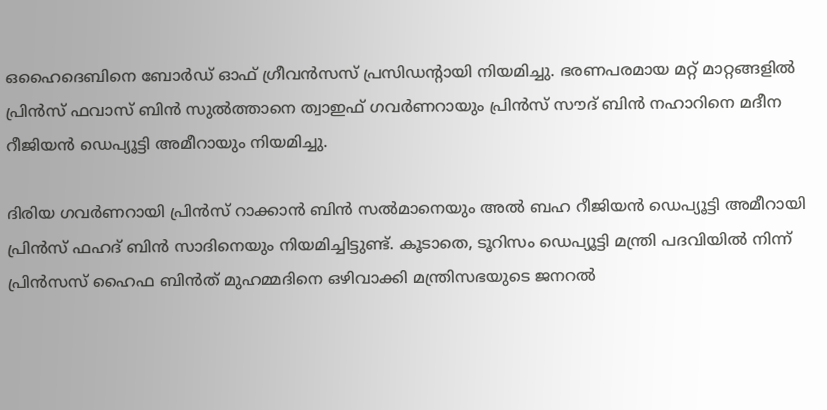ഒഹൈദെബിനെ ബോർഡ് ഓഫ് ഗ്രീവൻസസ് പ്രസിഡന്റായി നിയമിച്ചു. ഭരണപരമായ മറ്റ് മാറ്റങ്ങളിൽ പ്രിൻസ് ഫവാസ് ബിൻ സുൽത്താനെ ത്വാഇഫ് ഗവർണറായും പ്രിൻസ് സൗദ് ബിൻ നഹാറിനെ മദീന റീജിയൻ ഡെപ്യൂട്ടി അമീറായും നിയമിച്ചു.

ദിരിയ ഗവർണറായി പ്രിൻസ് റാക്കാൻ ബിൻ സൽമാനെയും അൽ ബഹ റീജിയൻ ഡെപ്യൂട്ടി അമീറായി പ്രിൻസ് ഫഹദ് ബിൻ സാദിനെയും നിയമിച്ചിട്ടുണ്ട്. കൂടാതെ, ടൂറിസം ഡെപ്യൂട്ടി മന്ത്രി പദവിയിൽ നിന്ന് പ്രിൻസസ് ഹൈഫ ബിൻത് മുഹമ്മദിനെ ഒഴിവാക്കി മന്ത്രിസഭയുടെ ജനറൽ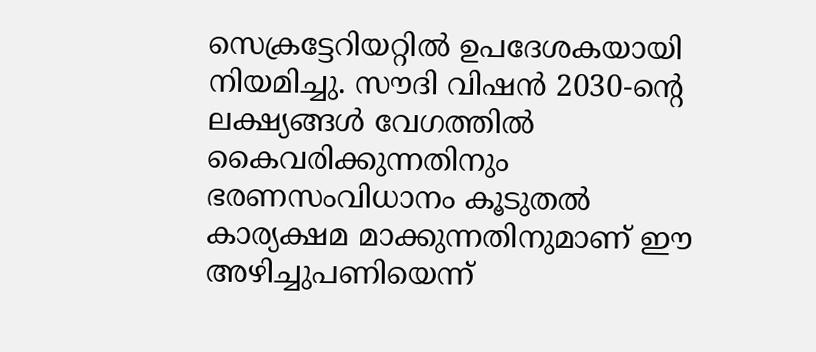സെക്രട്ടേറിയറ്റിൽ ഉപദേശകയായി നിയമിച്ചു. സൗദി വിഷൻ 2030-ന്റെ ലക്ഷ്യങ്ങൾ വേഗത്തിൽ കൈവരിക്കുന്നതിനും ഭരണസംവിധാനം കൂടുതൽ കാര്യക്ഷമ മാക്കുന്നതിനുമാണ് ഈ അഴിച്ചുപണിയെന്ന്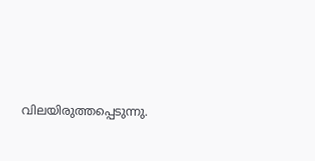വിലയിരുത്തപ്പെടുന്നു.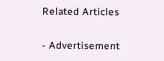Related Articles

- Advertisement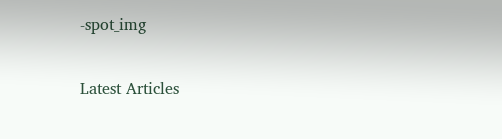-spot_img

Latest Articles